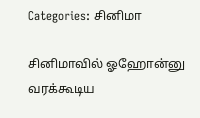Categories: சினிமா

சினிமாவில் ஓஹோன்னு வரக்கூடிய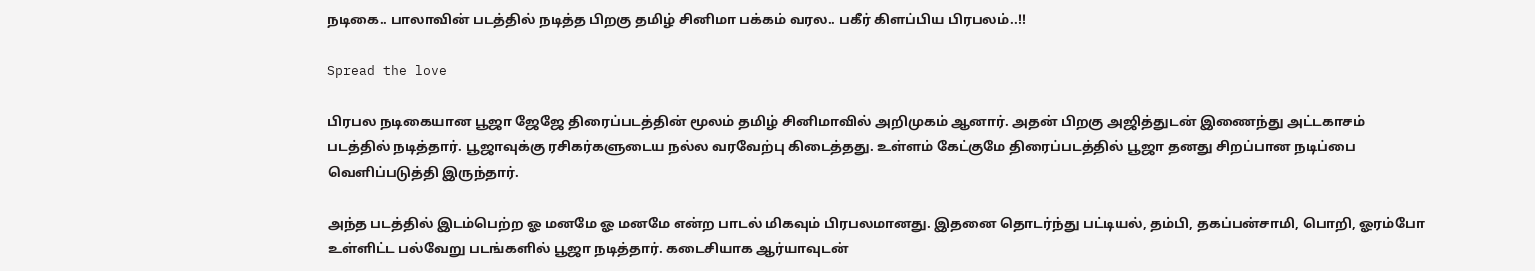நடிகை.. பாலாவின் படத்தில் நடித்த பிறகு தமிழ் சினிமா பக்கம் வரல.. பகீர் கிளப்பிய பிரபலம்..!!

Spread the love

பிரபல நடிகையான பூஜா ஜேஜே திரைப்படத்தின் மூலம் தமிழ் சினிமாவில் அறிமுகம் ஆனார். அதன் பிறகு அஜித்துடன் இணைந்து அட்டகாசம் படத்தில் நடித்தார். பூஜாவுக்கு ரசிகர்களுடைய நல்ல வரவேற்பு கிடைத்தது. உள்ளம் கேட்குமே திரைப்படத்தில் பூஜா தனது சிறப்பான நடிப்பை வெளிப்படுத்தி இருந்தார்.

அந்த படத்தில் இடம்பெற்ற ஓ மனமே ஓ மனமே என்ற பாடல் மிகவும் பிரபலமானது. இதனை தொடர்ந்து பட்டியல், தம்பி, தகப்பன்சாமி, பொறி, ஓரம்போ உள்ளிட்ட பல்வேறு படங்களில் பூஜா நடித்தார். கடைசியாக ஆர்யாவுடன்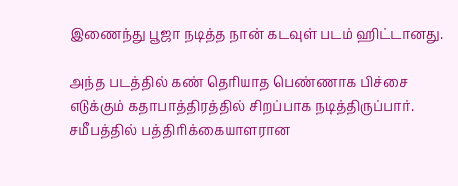இணைந்து பூஜா நடித்த நான் கடவுள் படம் ஹிட்டானது.

அந்த படத்தில் கண் தெரியாத பெண்ணாக பிச்சை எடுக்கும் கதாபாத்திரத்தில் சிறப்பாக நடித்திருப்பார். சமீபத்தில் பத்திரிக்கையாளரான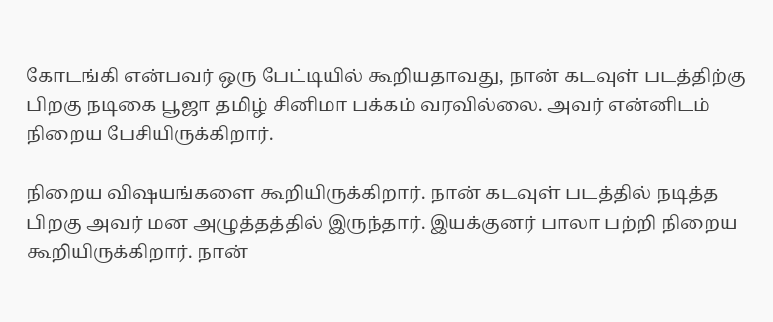கோடங்கி என்பவர் ஒரு பேட்டியில் கூறியதாவது, நான் கடவுள் படத்திற்கு பிறகு நடிகை பூஜா தமிழ் சினிமா பக்கம் வரவில்லை. அவர் என்னிடம் நிறைய பேசியிருக்கிறார்.

நிறைய விஷயங்களை கூறியிருக்கிறார். நான் கடவுள் படத்தில் நடித்த பிறகு அவர் மன அழுத்தத்தில் இருந்தார். இயக்குனர் பாலா பற்றி நிறைய கூறியிருக்கிறார். நான்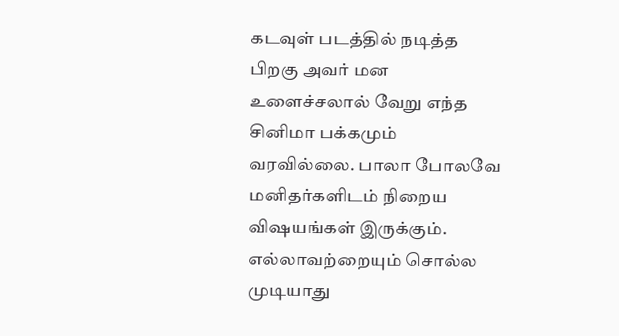கடவுள் படத்தில் நடித்த பிறகு அவர் மன உளைச்சலால் வேறு எந்த சினிமா பக்கமும் வரவில்லை. பாலா போலவே மனிதர்களிடம் நிறைய விஷயங்கள் இருக்கும். எல்லாவற்றையும் சொல்ல முடியாது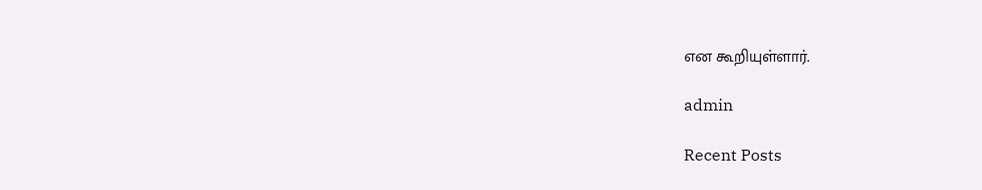என கூறியுள்ளார்.

admin

Recent Posts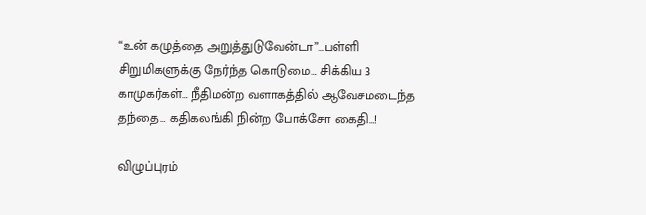“உன் கழுத்தை அறுத்துடுவேன்டா”…பள்ளி சிறுமிகளுக்கு நேர்ந்த கொடுமை… சிக்கிய 3 காமுகர்கள்… நீதிமன்ற வளாகத்தில் ஆவேசமடைந்த தந்தை… கதிகலங்கி நின்ற போக்சோ கைதி…!

விழுப்புரம்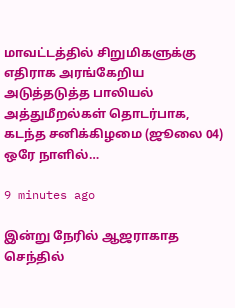மாவட்டத்தில் சிறுமிகளுக்கு எதிராக அரங்கேறிய அடுத்தடுத்த பாலியல் அத்துமீறல்கள் தொடர்பாக, கடந்த சனிக்கிழமை (ஜூலை 04) ஒரே நாளில்…

9 minutes ago

இன்று நேரில் ஆஜராகாத செந்தில்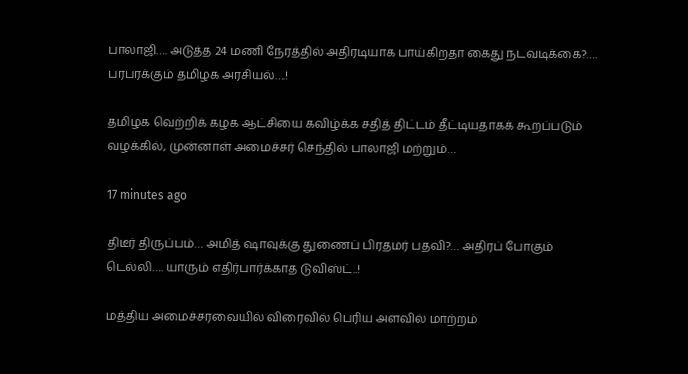பாலாஜி…. அடுத்த 24 மணி நேரத்தில் அதிரடியாக பாய்கிறதா கைது நடவடிக்கை?…. பரபரக்கும் தமிழக அரசியல்….!

தமிழக வெற்றிக் கழக ஆட்சியை கவிழ்க்க சதித் திட்டம் தீட்டியதாகக் கூறப்படும் வழக்கில், முன்னாள் அமைச்சர் செந்தில் பாலாஜி மற்றும்…

17 minutes ago

திடீர் திருப்பம்… அமித் ஷாவுக்கு துணைப் பிரதமர் பதவி?… அதிரப் போகும் டெல்லி…. யாரும் எதிர்பார்க்காத டுவிஸ்ட்..!

மத்திய அமைச்சரவையில் விரைவில் பெரிய அளவில் மாற்றம்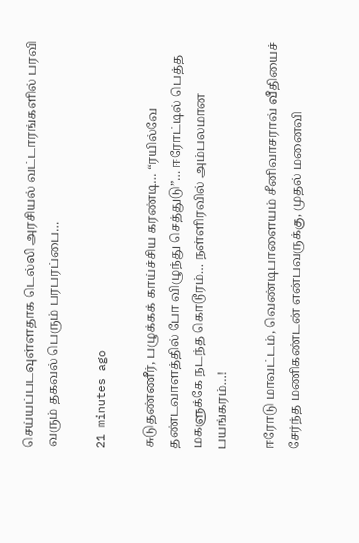செய்யப்படவுள்ளதாக டெல்லி அரசியல் வட்டாரங்களில் பரவி வரும் தகவல் பெரும் பரபரப்பை…

21 minutes ago

சுடுதண்ணீர், பழுக்கக் காய்ச்சிய கரண்டி… “ரயில்வே தண்டவாளத்தில் போ விழுந்து செத்துடு”… ஈரோட்டில் பெத்த மகளுக்கே நடந்த கொடூரம்… நள்ளிரவில் அம்பலமான பயங்கரம்…!

ஈரோடு மாவட்டம், வெண்டிபாளையம் சீனிவாசராவ் வீதியைச் சேர்ந்த மணிகண்டன் என்பவருக்கு, முதல் மனைவி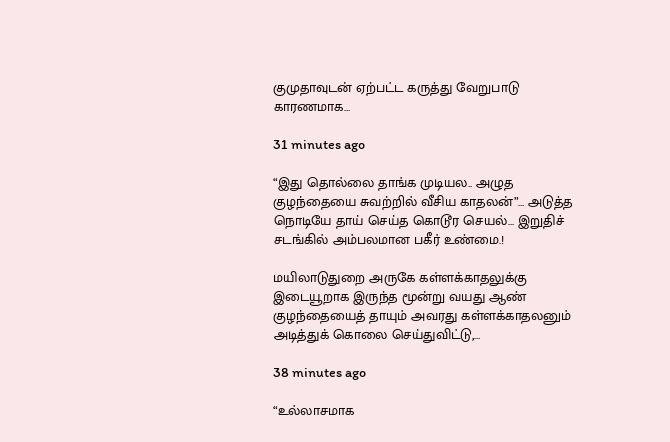குமுதாவுடன் ஏற்பட்ட கருத்து வேறுபாடு காரணமாக…

31 minutes ago

“இது தொல்லை தாங்க முடியல.. அழுத குழந்தையை சுவற்றில் வீசிய காதலன்”… அடுத்த நொடியே தாய் செய்த கொடூர செயல்… இறுதிச் சடங்கில் அம்பலமான பகீர் உண்மை.!

மயிலாடுதுறை அருகே கள்ளக்காதலுக்கு இடையூறாக இருந்த மூன்று வயது ஆண் குழந்தையைத் தாயும் அவரது கள்ளக்காதலனும் அடித்துக் கொலை செய்துவிட்டு,…

38 minutes ago

“உல்லாசமாக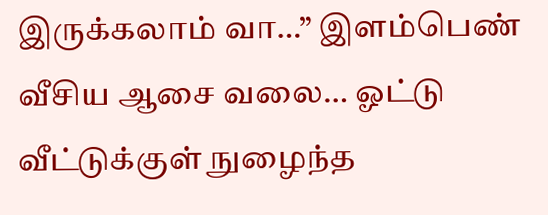இருக்கலாம் வா…” இளம்பெண் வீசிய ஆசை வலை… ஓட்டு வீட்டுக்குள் நுழைந்த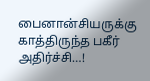பைனான்சியருக்கு காத்திருந்த பகீர் அதிர்ச்சி…!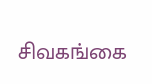சிவகங்கை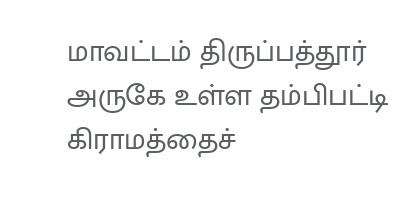மாவட்டம் திருப்பத்தூர் அருகே உள்ள தம்பிபட்டி கிராமத்தைச்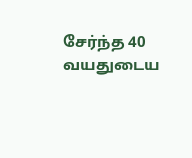சேர்ந்த 40 வயதுடைய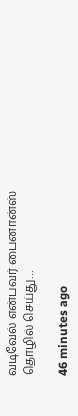வடிவேல் என்பவர் பைனான்ஸ் தொழில் செய்து…

46 minutes ago